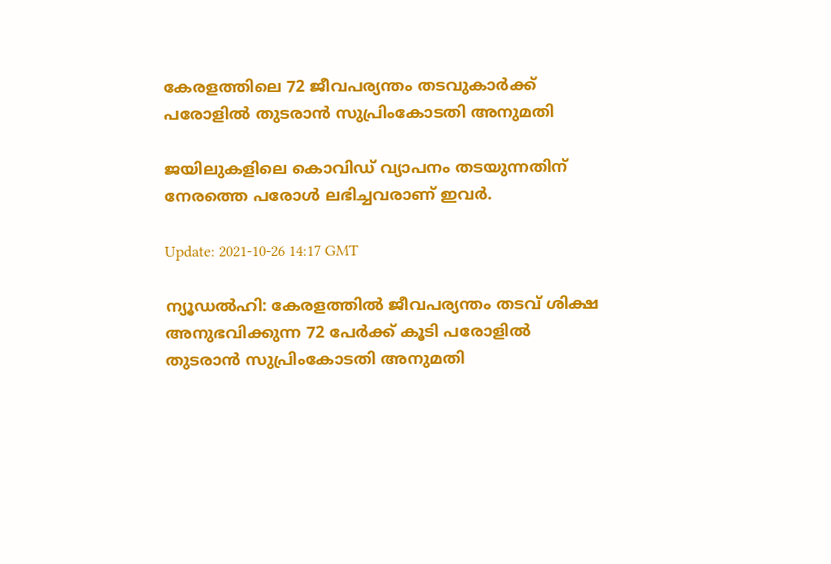കേരളത്തിലെ 72 ജീവപര്യന്തം തടവുകാര്‍ക്ക് പരോളില്‍ തുടരാന്‍ സുപ്രിംകോടതി അനുമതി

ജയിലുകളിലെ കൊവിഡ് വ്യാപനം തടയുന്നതിന് നേരത്തെ പരോള്‍ ലഭിച്ചവരാണ് ഇവര്‍.

Update: 2021-10-26 14:17 GMT

ന്യൂഡല്‍ഹി: കേരളത്തില്‍ ജീവപര്യന്തം തടവ് ശിക്ഷ അനുഭവിക്കുന്ന 72 പേര്‍ക്ക് കൂടി പരോളില്‍ തുടരാന്‍ സുപ്രിംകോടതി അനുമതി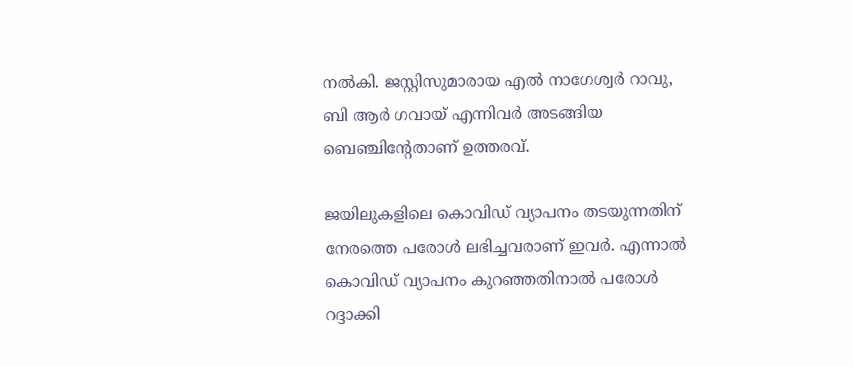നല്‍കി. ജസ്റ്റിസുമാരായ എല്‍ നാഗേശ്വര്‍ റാവു, ബി ആര്‍ ഗവായ് എന്നിവര്‍ അടങ്ങിയ ബെഞ്ചിന്റേതാണ് ഉത്തരവ്.

ജയിലുകളിലെ കൊവിഡ് വ്യാപനം തടയുന്നതിന് നേരത്തെ പരോള്‍ ലഭിച്ചവരാണ് ഇവര്‍. എന്നാല്‍ കൊവിഡ് വ്യാപനം കുറഞ്ഞതിനാല്‍ പരോള്‍ റദ്ദാക്കി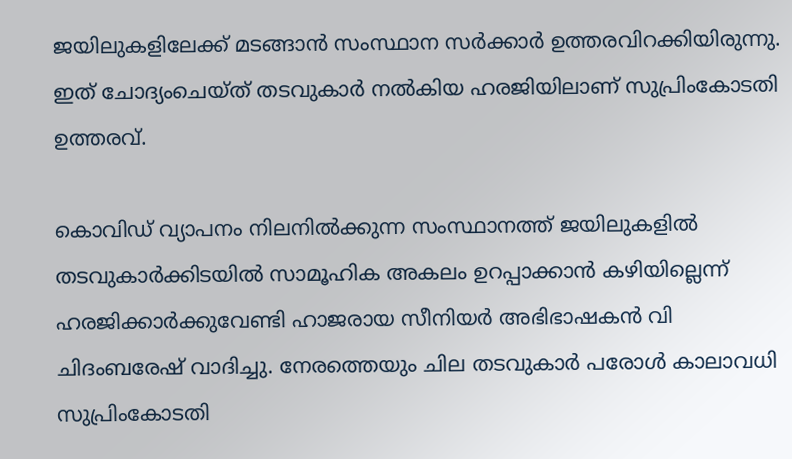ജയിലുകളിലേക്ക് മടങ്ങാന്‍ സംസ്ഥാന സര്‍ക്കാര്‍ ഉത്തരവിറക്കിയിരുന്നു. ഇത് ചോദ്യംചെയ്ത് തടവുകാർ നല്‍കിയ ഹരജിയിലാണ് സുപ്രിംകോടതി ഉത്തരവ്.

കൊവിഡ് വ്യാപനം നിലനില്‍ക്കുന്ന സംസ്ഥാനത്ത് ജയിലുകളില്‍ തടവുകാർക്കിടയില്‍ സാമൂഹിക അകലം ഉറപ്പാക്കാന്‍ കഴിയില്ലെന്ന് ഹരജിക്കാര്‍ക്കുവേണ്ടി ഹാജരായ സീനിയര്‍ അഭിഭാഷകന്‍ വി ചിദംബരേഷ് വാദിച്ചു. നേരത്തെയും ചില തടവുകാർ പരോള്‍ കാലാവധി സുപ്രിംകോടതി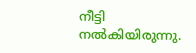നീട്ടി നല്‍കിയിരുന്നു.